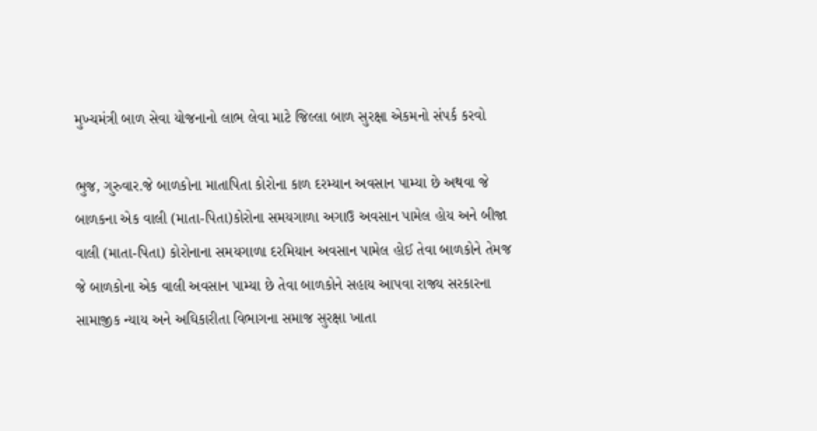મુખ્યમંત્રી બાળ સેવા યોજનાનો લાભ લેવા માટે જિલ્લા બાળ સુરક્ષા એકમનો સંપર્ક કરવો

ભુજ, ગુરુવાર.જે બાળકોના માતાપિતા કોરોના કાળ દરમ્યાન અવસાન પામ્યા છે અથવા જે બાળકના એક વાલી (માતા-પિતા)કોરોના સમયગાળા અગાઉ અવસાન પામેલ હોય અને બીજા વાલી (માતા-પિતા) કોરોનાના સમયગાળા દરમિયાન અવસાન પામેલ હોઈ તેવા બાળકોને તેમજ જે બાળકોના એક વાલી અવસાન પામ્યા છે તેવા બાળકોને સહાય આપવા રાજ્ય સરકારના સામાજીક ન્યાય અને અઘિકારીતા વિભાગના સમાજ સુરક્ષા ખાતા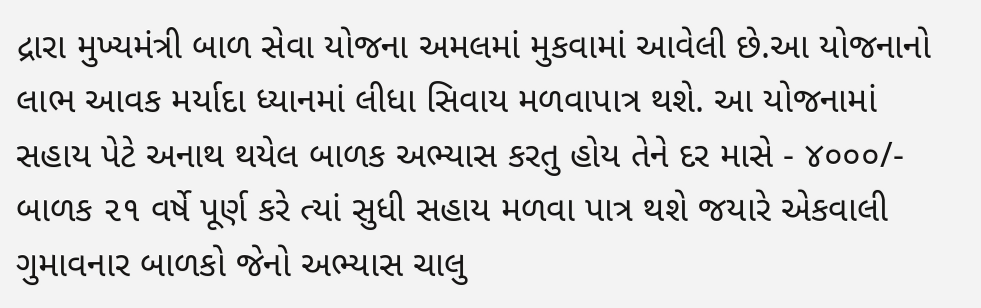દ્રારા મુખ્યમંત્રી બાળ સેવા યોજના અમલમાં મુકવામાં આવેલી છે.આ યોજનાનો લાભ આવક મર્યાદા ધ્યાનમાં લીધા સિવાય મળવાપાત્ર થશે. આ યોજનામાં સહાય પેટે અનાથ થયેલ બાળક અભ્યાસ કરતુ હોય તેને દર માસે - ૪૦૦૦/- બાળક ૨૧ વર્ષે પૂર્ણ કરે ત્યાં સુધી સહાય મળવા પાત્ર થશે જયારે એકવાલી ગુમાવનાર બાળકો જેનો અભ્યાસ ચાલુ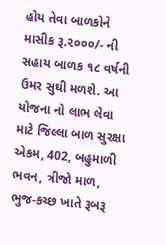હોય તેવા બાળકોને માસીક રૂ.૨૦૦૦/- ની સહાય બાળક ૧૮ વર્ષની ઉમર સુઘી મળશે. આ યોજના નો લાભ લેવા માટે જિલ્લા બાળ સુરક્ષા એકમ, 402, બહુમાળી ભવન, ત્રીજો માળ, ભુજ-કચ્છ ખાતે રૂબરૂ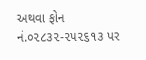અથવા ફોન નં.૦૨૮૩૨-૨૫૨૬૧૩ પર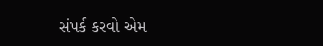સંપર્ક કરવો એમ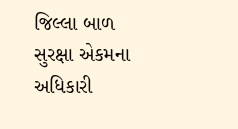જિલ્લા બાળ સુરક્ષા એકમના અધિકારી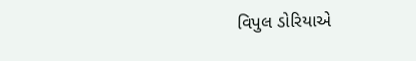વિપુલ ડોરિયાએ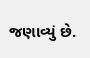જણાવ્યું છે.